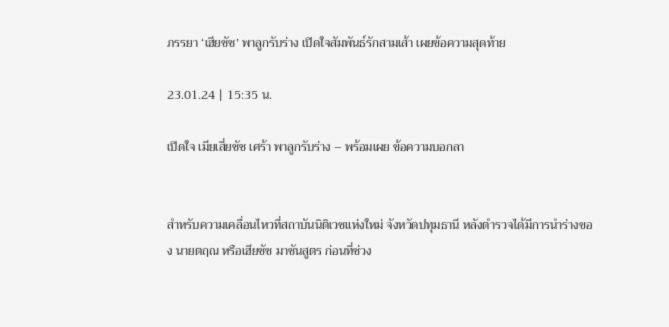ภรรยา ‘เฮียชัช’ พาลูกรับร่าง เปิดใจสัมพันธ์รักสามเส้า เผยข้อความสุดท้าย

23.01.24 | 15:35 น.

เปิดใจ เมียเสี่ยชัช เศร้า พาลูกรับร่าง – พร้อมเผย ข้อความบอกลา


สำหรับความเคลื่อนไหวที่สถาบันนิติเวชแห่งใหม่ จังหวัดปทุมธานี หลังตำรวจได้มีการนำร่างของ นายตฤณ หรือเฮียชัช มาชันสูตร ก่อนที่ช่วง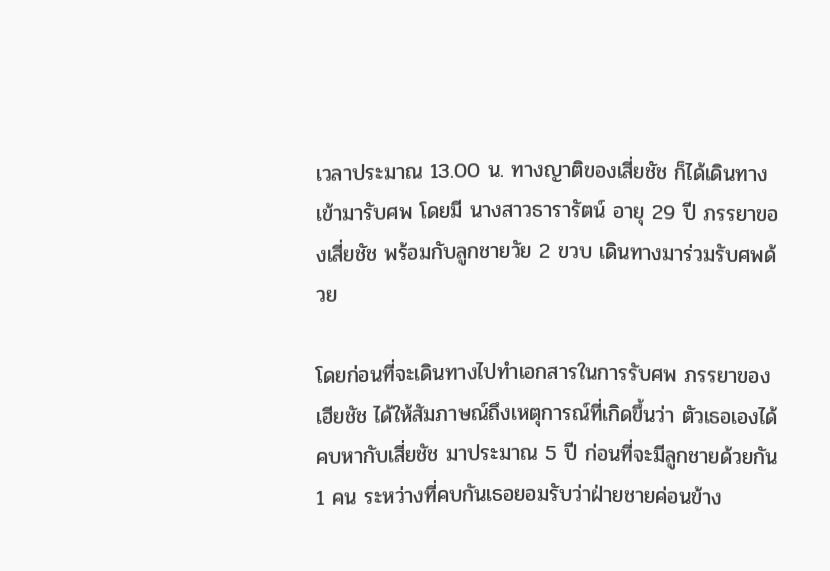เวลาประมาณ 13.00 น. ทางญาติของเสี่ยชัช ก็ได้เดินทางเข้ามารับศพ โดยมี นางสาวธารารัตน์ อายุ 29 ปี ภรรยาของเสี่ยชัช พร้อมกับลูกชายวัย 2 ขวบ เดินทางมาร่วมรับศพด้วย

โดยก่อนที่จะเดินทางไปทำเอกสารในการรับศพ ภรรยาของเฮียชัช ได้ให้สัมภาษณ์ถึงเหตุการณ์ที่เกิดขึ้นว่า ตัวเธอเองได้คบหากับเสี่ยชัช มาประมาณ 5 ปี ก่อนที่จะมีลูกชายด้วยกัน 1 คน ระหว่างที่คบกันเธอยอมรับว่าฝ่ายชายค่อนข้าง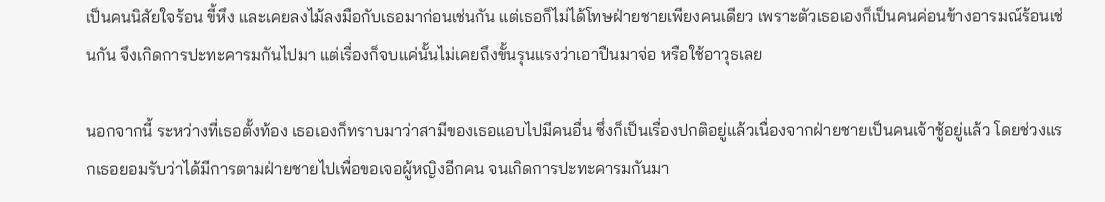เป็นคนนิสัยใจร้อน ขี้หึง และเคยลงไม้ลงมือกับเธอมาก่อนเช่นกัน แต่เธอก็ไม่ได้โทษฝ่ายชายเพียงคนเดียว เพราะตัวเธอเองก็เป็นคนค่อนข้างอารมณ์ร้อนเช่นกัน จึงเกิดการปะทะคารมกันไปมา แต่เรื่องก็จบแค่นั้นไม่เคยถึงขั้นรุนแรงว่าเอาปืนมาจ่อ หรือใช้อาวุธเลย

นอกจากนี้ ระหว่างที่เธอตั้งท้อง เธอเองก็ทราบมาว่าสามีของเธอแอบไปมีคนอื่น ซึ่งก็เป็นเรื่องปกติอยู่แล้วเนื่องจากฝ่ายชายเป็นคนเจ้าชู้อยู่แล้ว โดยช่วงแรกเธอยอมรับว่าได้มีการตามฝ่ายชายไปเพื่อขอเจอผู้หญิงอีกคน จนเกิดการปะทะคารมกันมา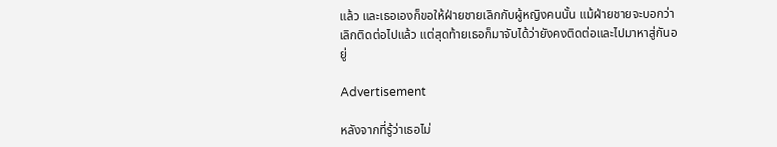แล้ว และเธอเองก็ขอให้ฝ่ายชายเลิกกับผู้หญิงคนนั้น แม้ฝ่ายชายจะบอกว่าเลิกติดต่อไปแล้ว แต่สุดท้ายเธอก็มาจับได้ว่ายังคงติดต่อและไปมาหาสู่กันอยู่

Advertisement

หลังจากที่รู้ว่าเธอไม่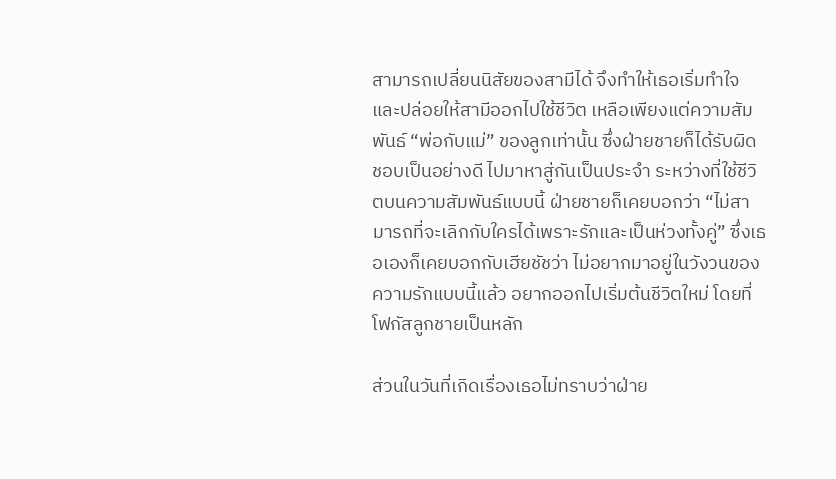สามารถเปลี่ยนนิสัยของสามีได้ จึงทำให้เธอเริ่มทำใจ และปล่อยให้สามีออกไปใช้ชีวิต เหลือเพียงแต่ความสัมพันธ์ “พ่อกับแม่” ของลูกเท่านั้น ซึ่งฝ่ายชายก็ได้รับผิดชอบเป็นอย่างดี ไปมาหาสู่กันเป็นประจำ ระหว่างที่ใช้ชีวิตบนความสัมพันธ์แบบนี้ ฝ่ายชายก็เคยบอกว่า “ไม่สามารถที่จะเลิกกับใครได้เพราะรักและเป็นห่วงทั้งคู่” ซึ่งเธอเองก็เคยบอกกับเฮียชัชว่า ไม่อยากมาอยู่ในวังวนของความรักแบบนี้แล้ว อยากออกไปเริ่มต้นชีวิตใหม่ โดยที่โฟกัสลูกชายเป็นหลัก

ส่วนในวันที่เกิดเรื่องเธอไม่ทราบว่าฝ่าย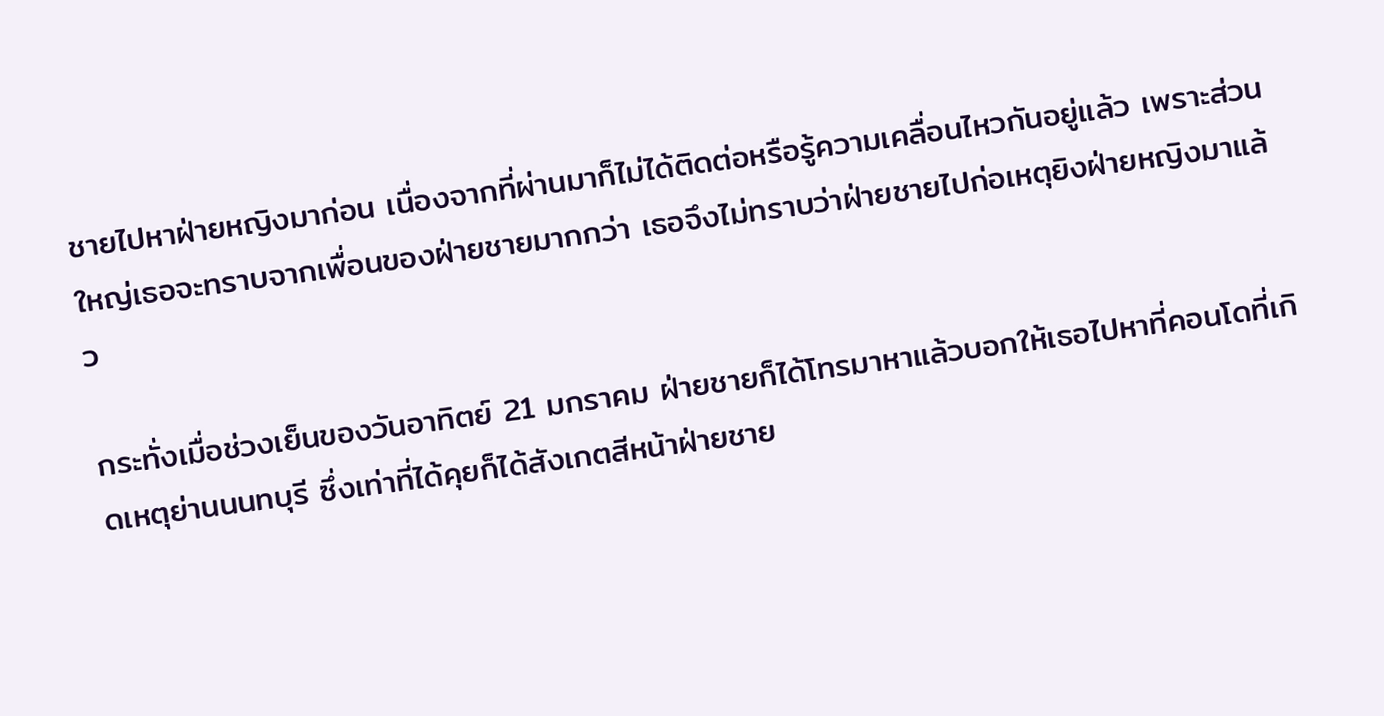ชายไปหาฝ่ายหญิงมาก่อน เนื่องจากที่ผ่านมาก็ไม่ได้ติดต่อหรือรู้ความเคลื่อนไหวกันอยู่แล้ว เพราะส่วนใหญ่เธอจะทราบจากเพื่อนของฝ่ายชายมากกว่า เธอจึงไม่ทราบว่าฝ่ายชายไปก่อเหตุยิงฝ่ายหญิงมาแล้ว

กระทั่งเมื่อช่วงเย็นของวันอาทิตย์ 21 มกราคม ฝ่ายชายก็ได้โทรมาหาแล้วบอกให้เธอไปหาที่คอนโดที่เกิดเหตุย่านนนทบุรี ซึ่งเท่าที่ได้คุยก็ได้สังเกตสีหน้าฝ่ายชาย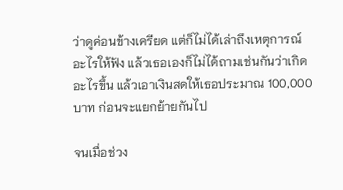ว่าดูค่อนข้างเครียด แต่ก็ไม่ได้เล่าถึงเหตุการณ์อะไรให้ฟัง แล้วเธอเองก็ไม่ได้ถามเช่นกันว่าเกิดอะไรขึ้น แล้วเอาเงินสดให้เธอประมาณ 100,000 บาท ก่อนจะแยกย้ายกันไป

จนเมื่อช่วง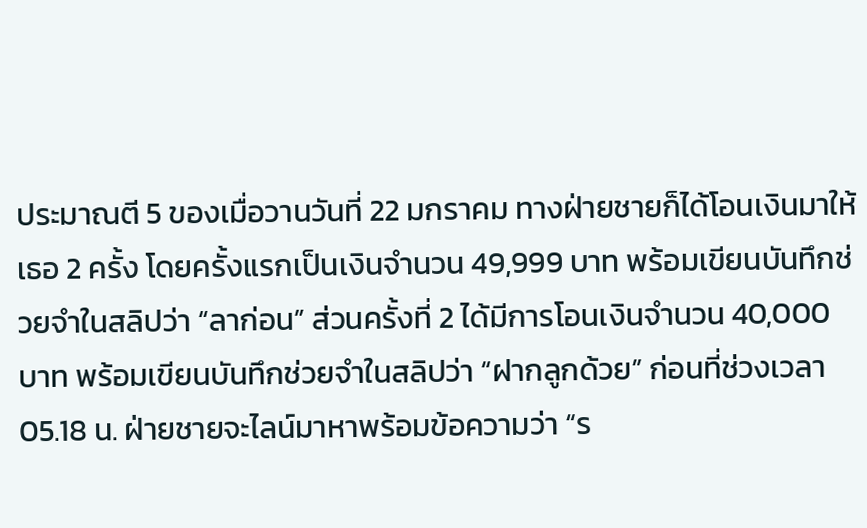ประมาณตี 5 ของเมื่อวานวันที่ 22 มกราคม ทางฝ่ายชายก็ได้โอนเงินมาให้เธอ 2 ครั้ง โดยครั้งแรกเป็นเงินจำนวน 49,999 บาท พร้อมเขียนบันทึกช่วยจำในสลิปว่า “ลาก่อน” ส่วนครั้งที่ 2 ได้มีการโอนเงินจำนวน 40,000 บาท พร้อมเขียนบันทึกช่วยจำในสลิปว่า “ฝากลูกด้วย” ก่อนที่ช่วงเวลา 05.18 น. ฝ่ายชายจะไลน์มาหาพร้อมข้อความว่า “ร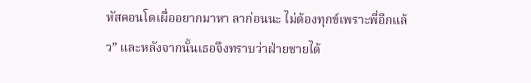หัสคอนโดเผื่ออยากมาหา ลาก่อนนะ ไม่ต้องทุกข์เพราะพี่อีกแล้ว” และหลังจากนั้นเธอจึงทราบว่าฝ่ายชายได้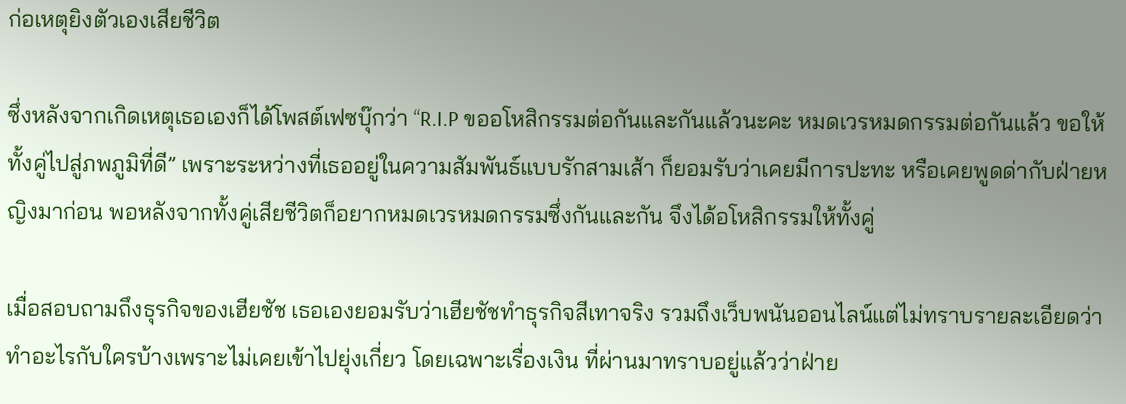ก่อเหตุยิงตัวเองเสียชีวิต

ซึ่งหลังจากเกิดเหตุเธอเองก็ได้โพสต์เฟซบุ๊กว่า “R.I.P ขออโหสิกรรมต่อกันและกันแล้วนะคะ หมดเวรหมดกรรมต่อกันแล้ว ขอให้ทั้งคู่ไปสู่ภพภูมิที่ดี” เพราะระหว่างที่เธออยู่ในความสัมพันธ์แบบรักสามเส้า ก็ยอมรับว่าเคยมีการปะทะ หรือเคยพูดด่ากับฝ่ายหญิงมาก่อน พอหลังจากทั้งคู่เสียชีวิตก็อยากหมดเวรหมดกรรมซึ่งกันและกัน จึงได้อโหสิกรรมให้ทั้งคู่

เมื่อสอบถามถึงธุรกิจของเฮียชัช เธอเองยอมรับว่าเฮียชัชทำธุรกิจสีเทาจริง รวมถึงเว็บพนันออนไลน์แต่ไม่ทราบรายละเอียดว่าทำอะไรกับใครบ้างเพราะไม่เคยเข้าไปยุ่งเกี่ยว โดยเฉพาะเรื่องเงิน ที่ผ่านมาทราบอยู่แล้วว่าฝ่าย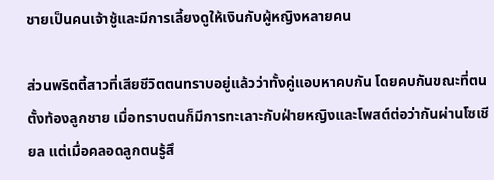ชายเป็นคนเจ้าชู้และมีการเลี้ยงดูให้เงินกับผู้หญิงหลายคน

ส่วนพริตตี้สาวที่เสียชีวิตตนทราบอยู่แล้วว่าทั้งคู่แอบหาคบกัน โดยคบกันขณะที่ตนตั้งท้องลูกชาย เมื่อทราบตนก็มีการทะเลาะกับฝ่ายหญิงและโพสต์ต่อว่ากันผ่านโซเชียล แต่เมื่อคลอดลูกตนรู้สึ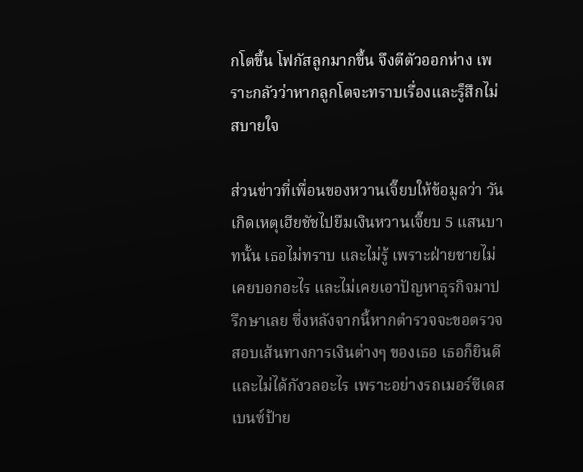กโตขึ้น โฟกัสลูกมากขึ้น จึงตีตัวออกห่าง เพราะกลัวว่าหากลูกโตจะทราบเรื่องและรู็สึกไม่สบายใจ

ส่วนข่าวที่เพื่อนของหวานเจี๊ยบให้ข้อมูลว่า วันเกิดเหตุเฮียชัชไปยืมเงินหวานเจี๊ยบ 5 แสนบาทนั้น เธอไม่ทราบ และไม่รู้ เพราะฝ่ายชายไม่เคยบอกอะไร และไม่เคยเอาปัญหาธุรกิจมาปรึกษาเลย ซึ่งหลังจากนี้หากตำรวจจะขอตรวจสอบเส้นทางการเงินต่างๆ ของเธอ เธอก็ยินดีและไม่ได้กังวลอะไร เพราะอย่างรถเมอร์ซีเดสเบนซ์ป้าย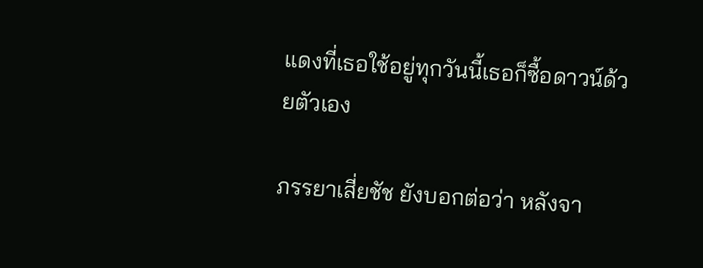แดงที่เธอใช้อยู่ทุกวันนี้เธอก็ซื้อดาวน์ด้วยตัวเอง

ภรรยาเสี่ยชัช ยังบอกต่อว่า หลังจา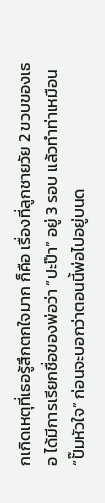กเกิดเหตุที่เธอรู้สึกตกใจมาก ก็คือ เรื่องที่ลูกชายวัย 2 ขวบของเธอ ได้มีการเรียกชื่อของพ่อว่า “ปะป๊า” อยู่ 3 รอบ แล้วทำท่าเหมือน “ปั๊มหัวใจ” ก่อนจะบอกว่าตอนนี้พ่อไปอยู่บนด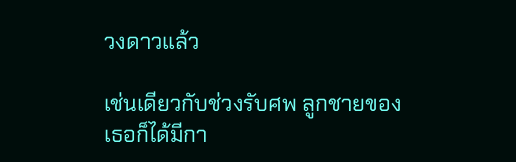วงดาวแล้ว

เช่นเดียวกับช่วงรับศพ ลูกชายของเธอก็ได้มีกา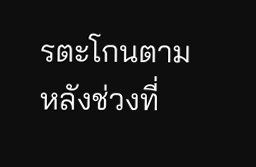รตะโกนตามหลังช่วงที่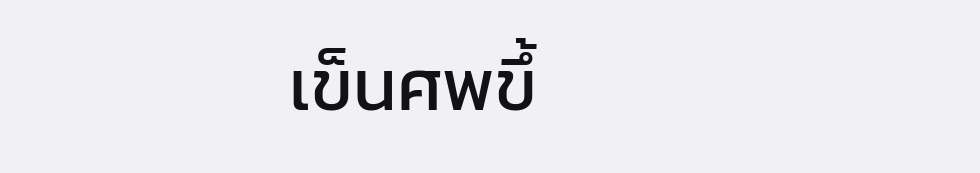เข็นศพขึ้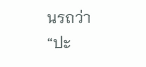นรถว่า “ปะ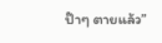ป๊าๆ ตายแล้ว”